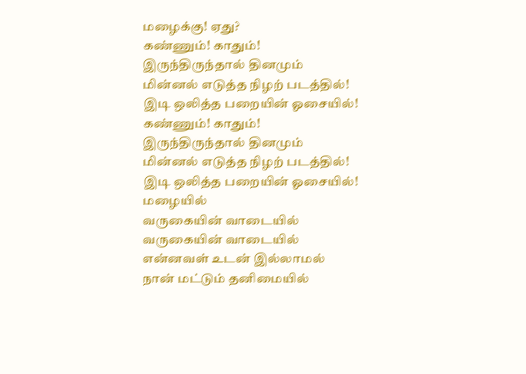மழைக்கு! ஏது?
கண்ணும்! காதும்!
இருந்திருந்தால் தினமும்
மின்னல் எடுத்த நிழற் படத்தில்!
இடி ஒலித்த பறையின் ஓசையில்!
கண்ணும்! காதும்!
இருந்திருந்தால் தினமும்
மின்னல் எடுத்த நிழற் படத்தில்!
இடி ஒலித்த பறையின் ஓசையில்!
மழையில்
வருகையின் வாடையில்
வருகையின் வாடையில்
என்னவள் உடன் இல்லாமல்
நான் மட்டும் தனிமையில்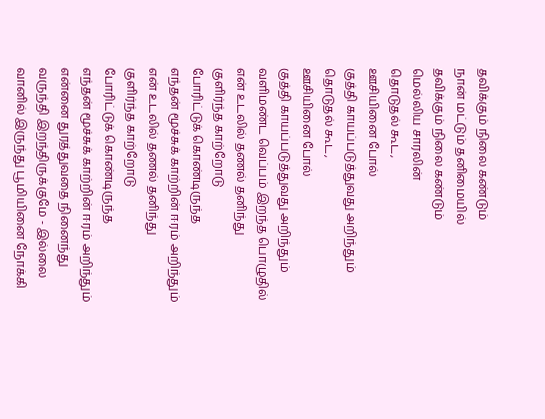தவிக்கும் நிலை கண்டும்
நான் மட்டும் தனிமையில்
தவிக்கும் நிலை கண்டும்
மெல்லிய சாரலின்
தொடுதல் கூட,
ஊசியினை போல்
குத்தி காயப்படுத்துவது அறிந்தும்
தொடுதல் கூட,
ஊசியினை போல்
குத்தி காயப்படுத்துவது அறிந்தும்
வளிமண்ட வெப்பம் இறந்த பொழுதில்
என் உடலில் தணல் தனிந்து
குளிர்ந்த காற்றோடு
போரிட்டுக் கொண்டிருந்த
எந்தன் மூச்சுக் காற்றின் ஈரம் அறிந்தும்
என் உடலில் தணல் தனிந்து
குளிர்ந்த காற்றோடு
போரிட்டுக் கொண்டிருந்த
எந்தன் மூச்சுக் காற்றின் ஈரம் அறிந்தும்
என்னை துரத்துவதை நினைந்து
வருந்தி இறந்திருக்குமே - இல்லை
வானில் இருந்து பூமியினை நோக்கி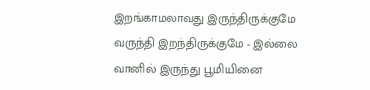இறங்காமலாவது இருந்திருக்குமே
வருந்தி இறந்திருக்குமே - இல்லை
வானில் இருந்து பூமியினை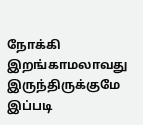நோக்கி
இறங்காமலாவது இருந்திருக்குமே
இப்படி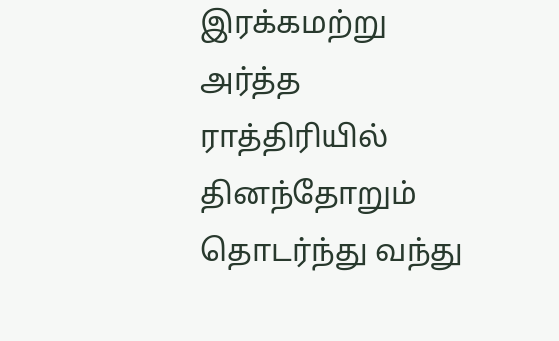இரக்கமற்று
அர்த்த ராத்திரியில்
தினந்தோறும் தொடர்ந்து வந்து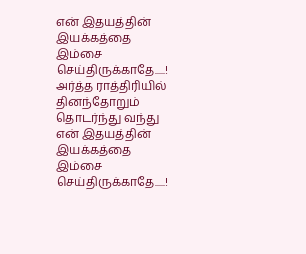என் இதயத்தின் இயக்கத்தை
இம்சை செய்திருக்காதே.....!
அர்த்த ராத்திரியில்
தினந்தோறும் தொடர்ந்து வந்து
என் இதயத்தின் இயக்கத்தை
இம்சை செய்திருக்காதே.....!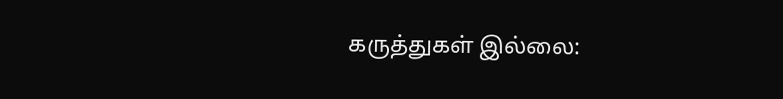கருத்துகள் இல்லை: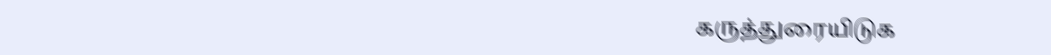கருத்துரையிடுக